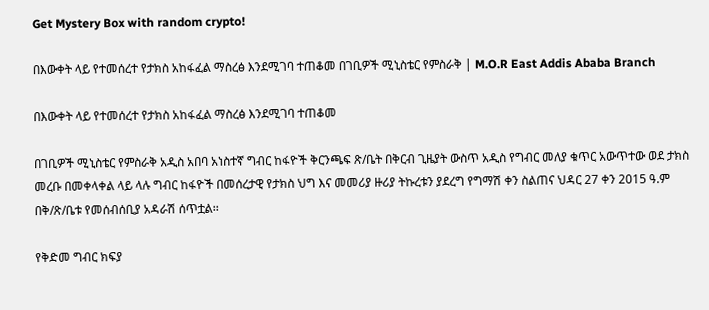Get Mystery Box with random crypto!

በእውቀት ላይ የተመሰረተ የታክስ አከፋፈል ማስረፅ እንደሚገባ ተጠቆመ በገቢዎች ሚኒስቴር የምስራቅ | M.O.R East Addis Ababa Branch

በእውቀት ላይ የተመሰረተ የታክስ አከፋፈል ማስረፅ እንደሚገባ ተጠቆመ

በገቢዎች ሚኒስቴር የምስራቅ አዲስ አበባ አነስተኛ ግብር ከፋዮች ቅርንጫፍ ጽ/ቤት በቅርብ ጊዜያት ውስጥ አዲስ የግብር መለያ ቁጥር አውጥተው ወደ ታክስ መረቡ በመቀላቀል ላይ ላሉ ግብር ከፋዮች በመሰረታዊ የታክስ ህግ እና መመሪያ ዙሪያ ትኩረቱን ያደረግ የግማሽ ቀን ስልጠና ህዳር 27 ቀን 2015 ዓ.ም በቅ/ጽ/ቤቱ የመሰብሰቢያ አዳራሽ ሰጥቷል፡፡

የቅድመ ግብር ክፍያ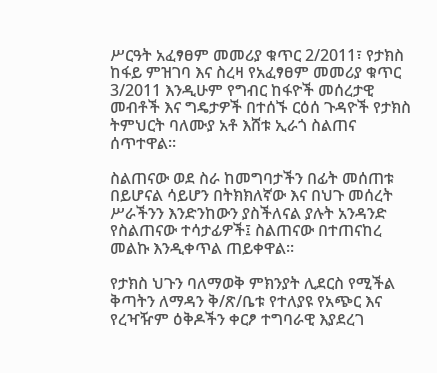ሥርዓት አፈፃፀም መመሪያ ቁጥር 2/2011፣ የታክስ ከፋይ ምዝገባ እና ስረዛ የአፈፃፀም መመሪያ ቁጥር 3/2011 እንዲሁም የግብር ከፋዮች መሰረታዊ መብቶች እና ግዴታዎች በተሰኙ ርዕሰ ጉዳዮች የታክስ ትምህርት ባለሙያ አቶ እሸቱ ኢራጎ ስልጠና ሰጥተዋል፡፡

ስልጠናው ወደ ስራ ከመግባታችን በፊት መሰጠቱ በይሆናል ሳይሆን በትክክለኛው እና በህጉ መሰረት ሥራችንን እንድንከውን ያስችለናል ያሉት አንዳንድ የስልጠናው ተሳታፊዎች፤ ስልጠናው በተጠናከረ መልኩ እንዲቀጥል ጠይቀዋል፡፡

የታክስ ህጉን ባለማወቅ ምክንያት ሊደርስ የሚችል ቅጣትን ለማዳን ቅ/ጽ/ቤቱ የተለያዩ የአጭር እና የረዣዥም ዕቅዶችን ቀርፆ ተግባራዊ እያደረገ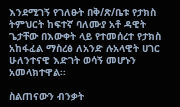እንደሚገኝ የገለፁት በቅ/ጽ/ቤቱ የታክስ ትምህርት ከፍተኛ ባለሙያ አቶ ዳዊት ጌታቸው በእውቀት ላይ የተመሰረተ የታክስ አከፋፈል ማስረፅ ለአንድ ሉአላዊት ሀገር ሁለንተናዊ እድገት ወሳኝ መሆኑን አመላክተዋል፡፡

ስልጠናውን ብንቃት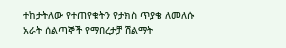ተከታትለው የተጠየቁትን የታክስ ጥያቄ ለመለሱ አራት ሰልጣኞች የማበረታቻ ሽልማት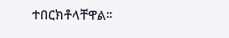ተበርክቶላቸዋል፡፡